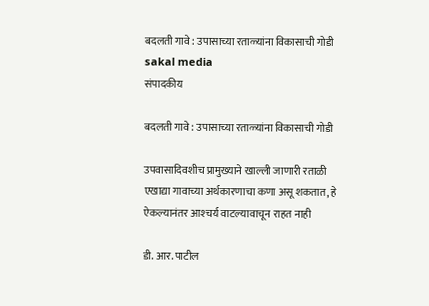बदलती गावे : उपासाच्या रताळ्यांना विकासाची गोडी sakal media
संपादकीय

बदलती गावे : उपासाच्या रताळ्यांना विकासाची गोडी

उपवासादिवशीच प्रामुख्याने खाल्ली जाणारी रताळी एखाद्या गावाच्या अर्थकारणाचा कणा असू शकतात, हे ऐकल्यानंतर आश्‍चर्य वाटल्यावाचून राहत नाही

डी. आर. पाटील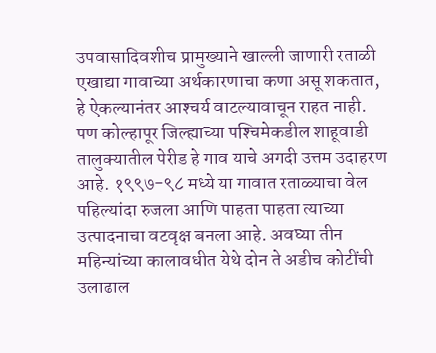उपवासादिवशीच प्रामुख्याने खाल्ली जाणारी रताळी एखाद्या गावाच्या अर्थकारणाचा कणा असू शकतात, हे ऐकल्यानंतर आश्‍चर्य वाटल्यावाचून राहत नाही. पण कोल्हापूर जिल्ह्याच्या पश्‍चिमेकडील शाहूवाडी तालुक्यातील पेरीड हे गाव याचे अगदी उत्तम उदाहरण आहे. १९९७-९८ मध्ये या गावात रताळ्याचा वेल पहिल्यांदा रुजला आणि पाहता पाहता त्याच्या उत्पादनाचा वटवृक्ष बनला आहे. अवघ्या तीन महिन्यांच्या कालावधीत येथे दोन ते अडीच कोटींची उलाढाल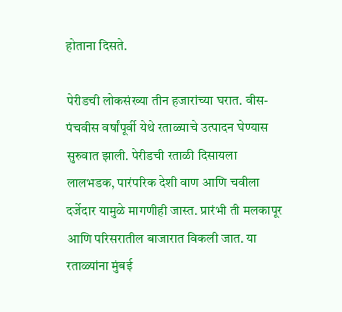होताना दिसते.

पेरीडची लोकसंख्या तीन हजारांच्या घरात. वीस-पंचवीस वर्षांपूर्वी येथे रताळ्याचे उत्पादन घेण्यास सुरुवात झाली. पेरीडची रताळी दिसायला लालभडक, पारंपरिक देशी वाण आणि चवीला दर्जेदार यामुळे मागणीही जास्त. प्रारंभी ती मलकापूर आणि परिसरातील बाजारात विकली जात. या रताळ्यांना मुंबई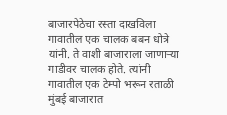बाजारपेठेचा रस्ता दाखविला गावातील एक चालक बबन धोत्रे यांनी. ते वाशी बाजाराला जाणाऱ्या गाडीवर चालक होते. त्यांनी गावातील एक टेम्पो भरून रताळी मुंबई बाजारात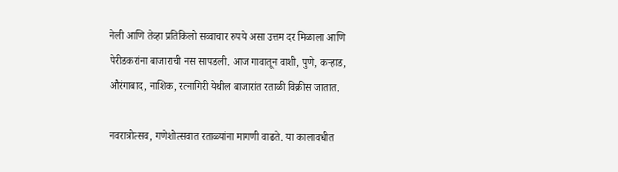नेली आणि तेव्हा प्रतिकिलो सव्वाचार रुपये असा उत्तम दर मिळाला आणि पेरीडकरांना बाजाराची नस सापडली. आज गावातून वाशी, पुणे, कऱ्हाड, औरंगाबाद, नाशिक, रत्नागिरी येथील बाजारांत रताळी विक्रीस जातात.

नवरात्रोत्सव, गणेशोत्सवात रताळ्यांना मागणी वाढते. या कालावधीत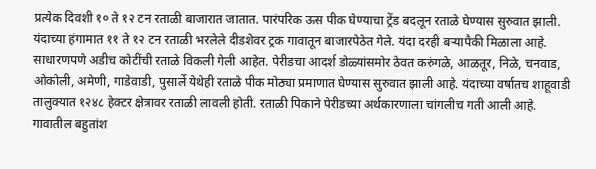प्रत्येक दिवशी १० ते १२ टन रताळी बाजारात जातात. पारंपरिक ऊस पीक घेण्याचा ट्रेंड बदलून रताळे घेण्यास सुरुवात झाली. यंदाच्या हंगामात ११ ते १२ टन रताळी भरलेले दीडशेवर ट्रक गावातून बाजारपेठेत गेले. यंदा दरही बऱ्यापैकी मिळाला आहे. साधारणपणे अडीच कोटींची रताळे विकली गेली आहेत. पेरीडचा आदर्श डोळ्यांसमोर ठेवत करुंगळे, आळतूर, निळे, चनवाड, ओकोली, अमेणी, गाडेवाडी, पुसार्ले येथेही रताळे पीक मोठ्या प्रमाणात घेण्यास सुरुवात झाली आहे. यंदाच्या वर्षातच शाहूवाडी तालुक्यात १२४८ हेक्टर क्षेत्रावर रताळी लावली होती. रताळी पिकाने पेरीडच्या अर्थकारणाला चांगलीच गती आली आहे. गावातील बहुतांश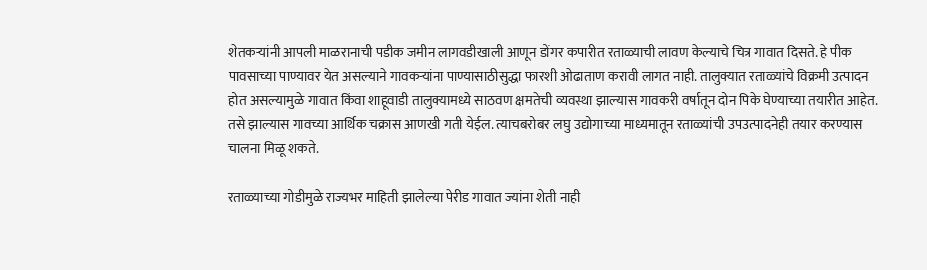शेतकऱ्यांनी आपली माळरानाची पडीक जमीन लागवडीखाली आणून डोंगर कपारीत रताळ्याची लावण केल्याचे चित्र गावात दिसते. हे पीक पावसाच्या पाण्यावर येत असल्याने गावकऱ्यांना पाण्यासाठीसुद्धा फारशी ओढाताण करावी लागत नाही. तालुक्यात रताळ्यांचे विक्रमी उत्पादन होत असल्यामुळे गावात किंवा शाहूवाडी तालुक्यामध्ये साठवण क्षमतेची व्यवस्था झाल्यास गावकरी वर्षातून दोन पिके घेण्याच्या तयारीत आहेत. तसे झाल्यास गावच्या आर्थिक चक्रास आणखी गती येईल. त्याचबरोबर लघु उद्योगाच्या माध्यमातून रताळ्यांची उपउत्पादनेही तयार करण्यास चालना मिळू शकते.

रताळ्याच्या गोडीमुळे राज्यभर माहिती झालेल्या पेरीड गावात ज्यांना शेती नाही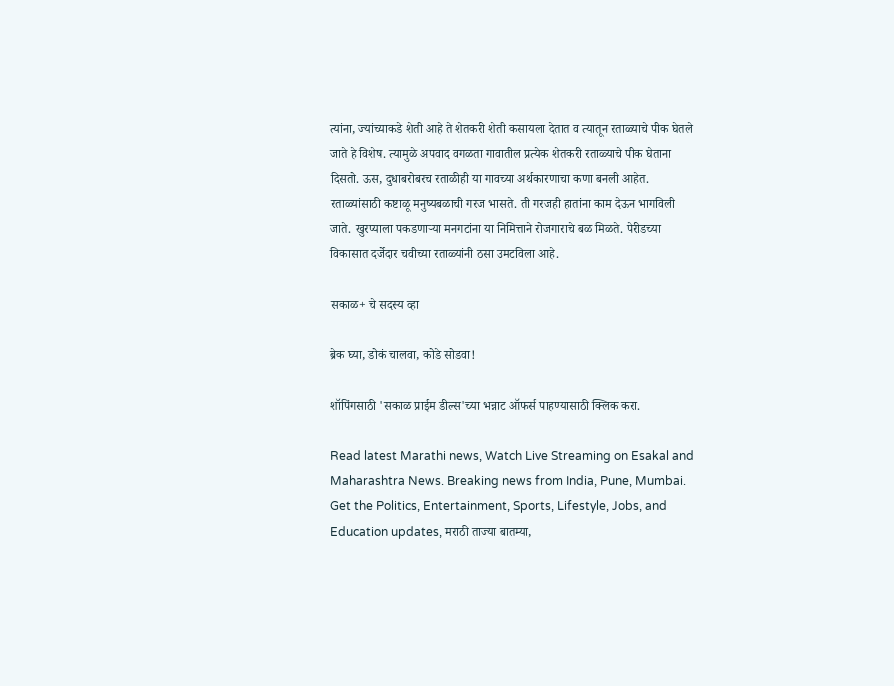त्यांना, ज्यांच्याकडे शेती आहे ते शेतकरी शेती कसायला देतात व त्यातून रताळ्याचे पीक घेतले जाते हे विशेष. त्यामुळे अपवाद वगळता गावातील प्रत्येक शेतकरी रताळ्याचे पीक घेताना दिसतो. ऊस, दुधाबरोबरच रताळीही या गावच्या अर्थकारणाचा कणा बनली आहेत. रताळ्यांसाठी कष्टाळू मनुष्यबळाची गरज भासते. ती गरजही हातांना काम देऊन भागविली जाते. खुरप्याला पकडणाऱ्या मनगटांना या निमित्ताने रोजगाराचे बळ मिळते. पेरीडच्या विकासात दर्जेदार चवीच्या रताळ्यांनी ठसा उमटविला आहे.

सकाळ+ चे सदस्य व्हा

ब्रेक घ्या, डोकं चालवा, कोडे सोडवा!

शॉपिंगसाठी 'सकाळ प्राईम डील्स'च्या भन्नाट ऑफर्स पाहण्यासाठी क्लिक करा.

Read latest Marathi news, Watch Live Streaming on Esakal and Maharashtra News. Breaking news from India, Pune, Mumbai. Get the Politics, Entertainment, Sports, Lifestyle, Jobs, and Education updates, मराठी ताज्या बातम्या,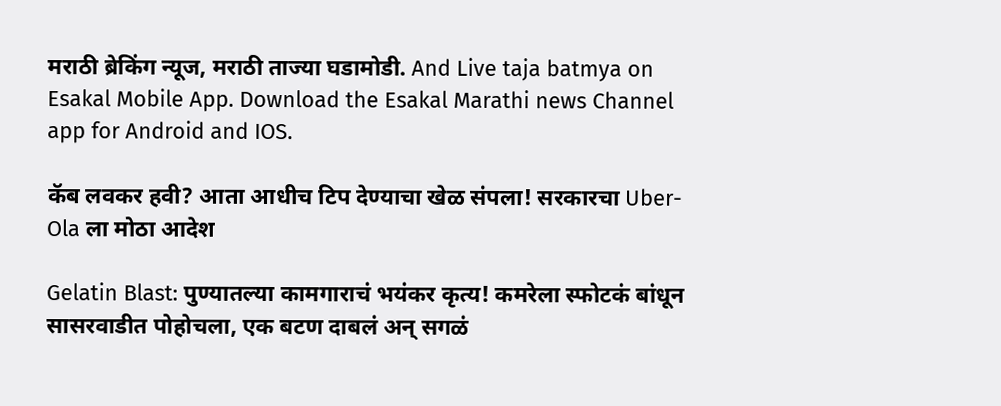मराठी ब्रेकिंग न्यूज, मराठी ताज्या घडामोडी. And Live taja batmya on Esakal Mobile App. Download the Esakal Marathi news Channel app for Android and IOS.

कॅब लवकर हवी? आता आधीच टिप देण्याचा खेळ संपला! सरकारचा Uber-Ola ला मोठा आदेश

Gelatin Blast: पुण्यातल्या कामगाराचं भयंकर कृत्य! कमरेला स्फोटकं बांधून सासरवाडीत पोहोचला, एक बटण दाबलं अन् सगळं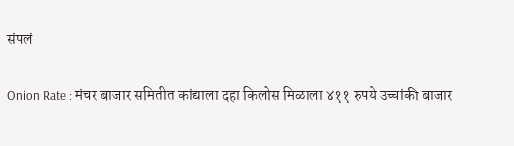संपलं

Onion Rate : मंचर बाजार समितीत कांद्याला दहा किलोस मिळाला ४११ रुपये उच्चांकी बाजार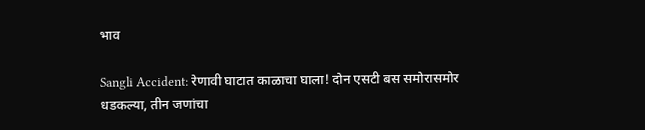भाव

Sangli Accident: रेणावी घाटात काळाचा घाला! दोन एसटी बस समोरासमोर धडकल्या, तीन जणांचा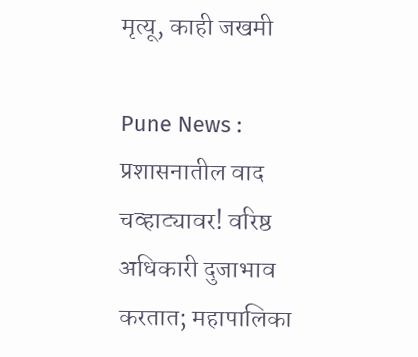मृत्यू, काही जखमी

Pune News : प्रशासनातील वाद चव्हाट्यावर! वरिष्ठ अधिकारी दुजाभाव करतात; महापालिका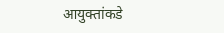आयुक्तांकडे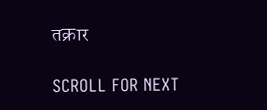तक्रार

SCROLL FOR NEXT